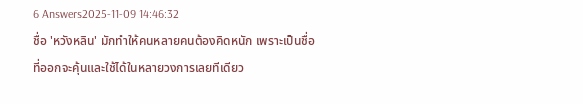6 Answers2025-11-09 14:46:32
ชื่อ 'หวังหลิน' มักทำให้คนหลายคนต้องคิดหนัก เพราะเป็นชื่อที่ออกจะคุ้นและใช้ได้ในหลายวงการเลยทีเดียว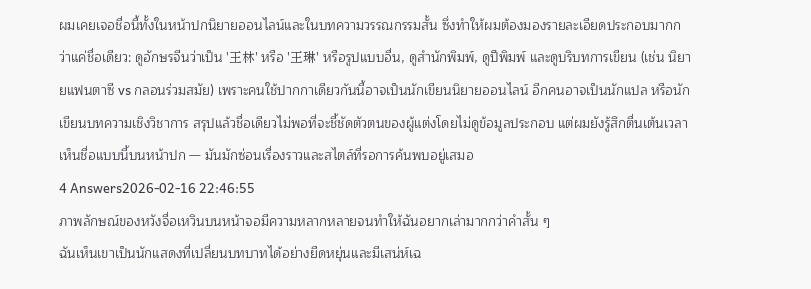ผมเคยเจอชื่อนี้ทั้งในหน้าปกนิยายออนไลน์และในบทความวรรณกรรมสั้น ซึ่งทำให้ผมต้องมองรายละเอียดประกอบมากกว่าแค่ชื่อเดียว: ดูอักษรจีนว่าเป็น '王林' หรือ '王琳' หรือรูปแบบอื่น, ดูสำนักพิมพ์, ดูปีพิมพ์ และดูบริบทการเขียน (เช่น นิยายแฟนตาซี vs กลอนร่วมสมัย) เพราะคนใช้ปากกาเดียวกันนี้อาจเป็นนักเขียนนิยายออนไลน์ อีกคนอาจเป็นนักแปล หรือนักเขียนบทความเชิงวิชาการ สรุปแล้วชื่อเดียวไม่พอที่จะชี้ชัดตัวตนของผู้แต่งโดยไม่ดูข้อมูลประกอบ แต่ผมยังรู้สึกตื่นเต้นเวลาเห็นชื่อแบบนี้บนหน้าปก — มันมักซ่อนเรื่องราวและสไตล์ที่รอการค้นพบอยู่เสมอ
4 Answers2026-02-16 22:46:55
ภาพลักษณ์ของหวังจื่อเหวินบนหน้าจอมีความหลากหลายจนทำให้ฉันอยากเล่ามากกว่าคำสั้น ๆ
ฉันเห็นเขาเป็นนักแสดงที่เปลี่ยนบทบาทได้อย่างยืดหยุ่นและมีเสน่ห์เฉ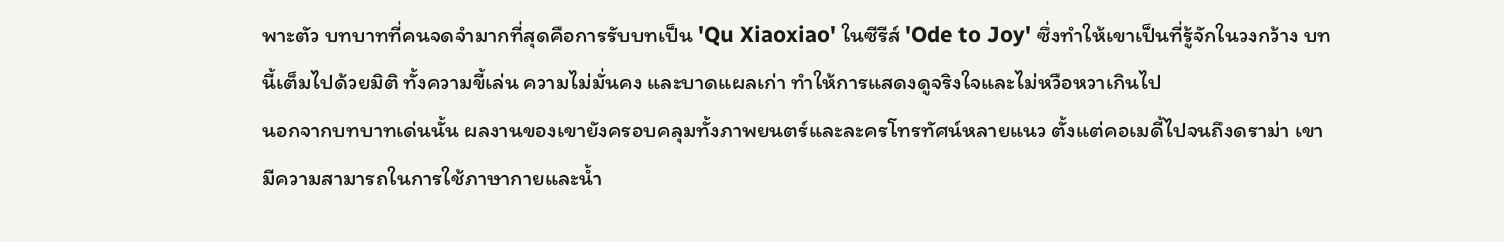พาะตัว บทบาทที่คนจดจำมากที่สุดคือการรับบทเป็น 'Qu Xiaoxiao' ในซีรีส์ 'Ode to Joy' ซึ่งทำให้เขาเป็นที่รู้จักในวงกว้าง บทนี้เต็มไปด้วยมิติ ทั้งความขี้เล่น ความไม่มั่นคง และบาดแผลเก่า ทำให้การแสดงดูจริงใจและไม่หวือหวาเกินไป
นอกจากบทบาทเด่นนั้น ผลงานของเขายังครอบคลุมทั้งภาพยนตร์และละครโทรทัศน์หลายแนว ตั้งแต่คอเมดี้ไปจนถึงดราม่า เขามีความสามารถในการใช้ภาษากายและน้ำ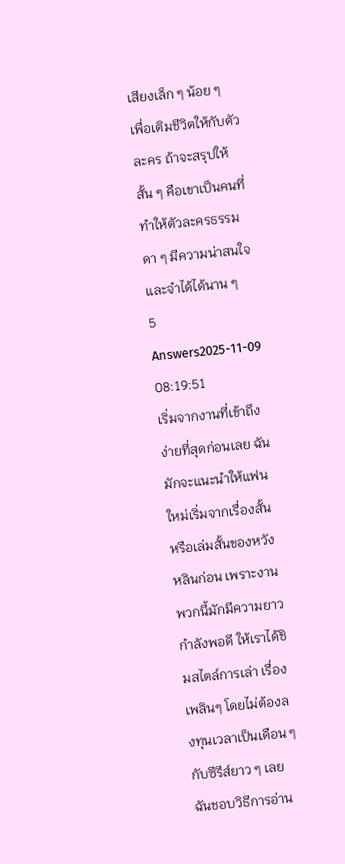เสียงเล็ก ๆ น้อย ๆ เพื่อเติมชีวิตให้กับตัวละคร ถ้าจะสรุปให้สั้น ๆ คือเขาเป็นคนที่ทำให้ตัวละครธรรมดา ๆ มีความน่าสนใจและจำได้ได้นาน ๆ
5 Answers2025-11-09 08:19:51
เริ่มจากงานที่เข้าถึงง่ายที่สุดก่อนเลย ฉันมักจะแนะนำให้แฟนใหม่เริ่มจากเรื่องสั้นหรือเล่มสั้นของหวังหลินก่อน เพราะงานพวกนี้มักมีความยาวกำลังพอดี ให้เราได้ชิมสไตล์การเล่า เรื่องเพลินๆ โดยไม่ต้องลงทุนเวลาเป็นเดือน ๆ กับซีรีส์ยาว ๆ เลย
ฉันชอบวิธีการอ่าน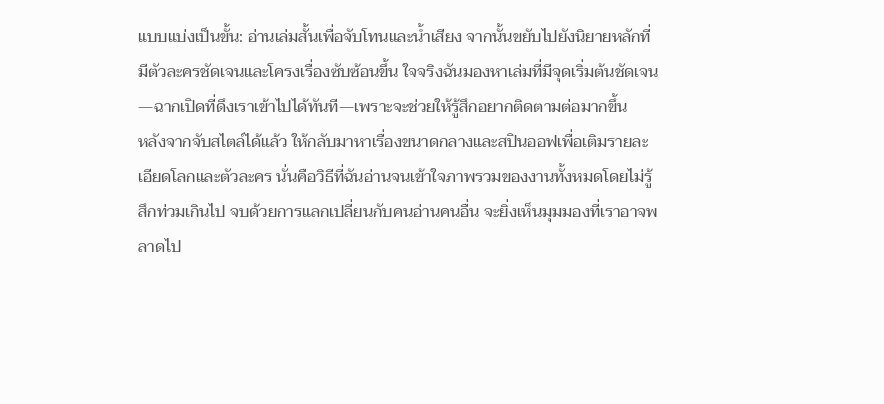แบบแบ่งเป็นขั้น: อ่านเล่มสั้นเพื่อจับโทนและน้ำเสียง จากนั้นขยับไปยังนิยายหลักที่มีตัวละครชัดเจนและโครงเรื่องซับซ้อนขึ้น ใจจริงฉันมองหาเล่มที่มีจุดเริ่มต้นชัดเจน—ฉากเปิดที่ดึงเราเข้าไปได้ทันที—เพราะจะช่วยให้รู้สึกอยากติดตามต่อมากขึ้น
หลังจากจับสไตล์ได้แล้ว ให้กลับมาหาเรื่องขนาดกลางและสปินออฟเพื่อเติมรายละเอียดโลกและตัวละคร นั่นคือวิธีที่ฉันอ่านจนเข้าใจภาพรวมของงานทั้งหมดโดยไม่รู้สึกท่วมเกินไป จบด้วยการแลกเปลี่ยนกับคนอ่านคนอื่น จะยิ่งเห็นมุมมองที่เราอาจพลาดไป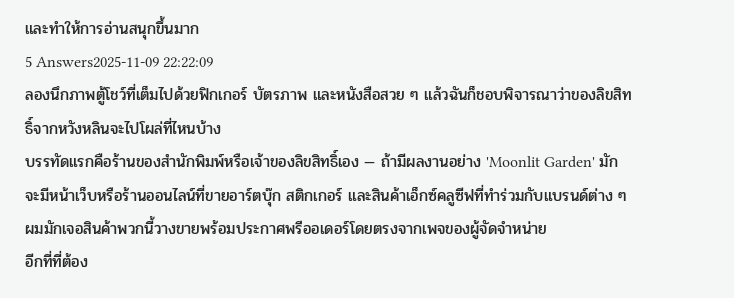และทำให้การอ่านสนุกขึ้นมาก
5 Answers2025-11-09 22:22:09
ลองนึกภาพตู้โชว์ที่เต็มไปด้วยฟิกเกอร์ บัตรภาพ และหนังสือสวย ๆ แล้วฉันก็ชอบพิจารณาว่าของลิขสิทธิ์จากหวังหลินจะไปโผล่ที่ไหนบ้าง
บรรทัดแรกคือร้านของสำนักพิมพ์หรือเจ้าของลิขสิทธิ์เอง — ถ้ามีผลงานอย่าง 'Moonlit Garden' มักจะมีหน้าเว็บหรือร้านออนไลน์ที่ขายอาร์ตบุ๊ก สติกเกอร์ และสินค้าเอ็กซ์คลูซีฟที่ทำร่วมกับแบรนด์ต่าง ๆ ผมมักเจอสินค้าพวกนี้วางขายพร้อมประกาศพรีออเดอร์โดยตรงจากเพจของผู้จัดจำหน่าย
อีกที่ที่ต้อง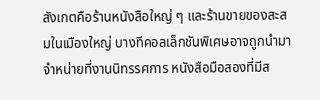สังเกตคือร้านหนังสือใหญ่ ๆ และร้านขายของสะสมในเมืองใหญ่ บางทีคอลเล็กชันพิเศษอาจถูกนำมาจำหน่ายที่งานนิทรรศการ หนังสือมือสองที่มีส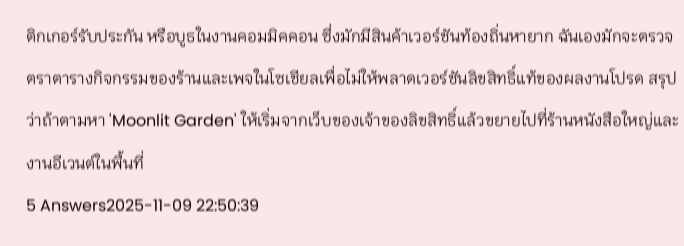ติกเกอร์รับประกัน หรือบูธในงานคอมมิคคอน ซึ่งมักมีสินค้าเวอร์ชันท้องถิ่นหายาก ฉันเองมักจะตรวจตราตารางกิจกรรมของร้านและเพจในโซเชียลเพื่อไม่ให้พลาดเวอร์ชันลิขสิทธิ์แท้ของผลงานโปรด สรุปว่าถ้าตามหา 'Moonlit Garden' ให้เริ่มจากเว็บของเจ้าของลิขสิทธิ์แล้วขยายไปที่ร้านหนังสือใหญ่และงานอีเวนต์ในพื้นที่
5 Answers2025-11-09 22:50:39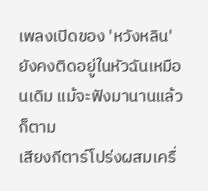เพลงเปิดของ 'หวังหลิน' ยังคงติดอยู่ในหัวฉันเหมือนเดิม แม้จะฟังมานานแล้วก็ตาม
เสียงกีตาร์โปร่งผสมเครื่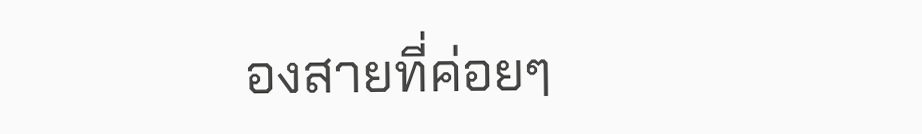องสายที่ค่อยๆ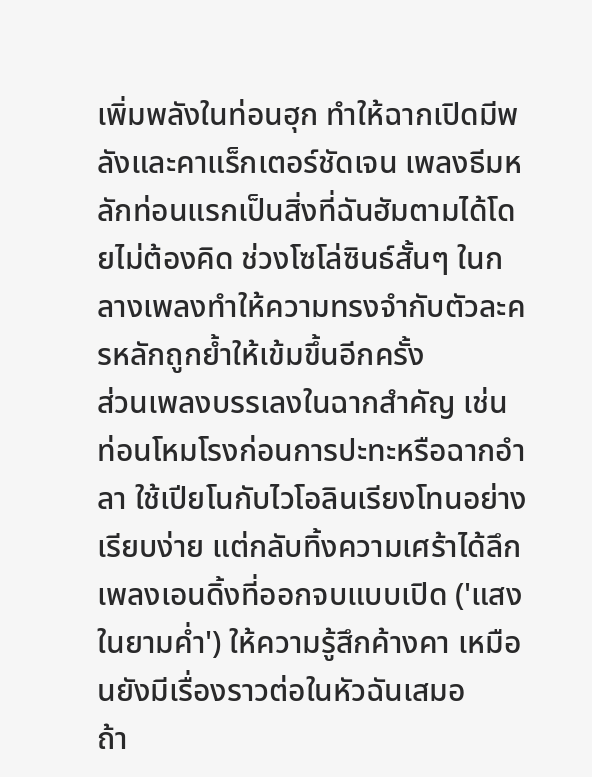เพิ่มพลังในท่อนฮุก ทำให้ฉากเปิดมีพลังและคาแร็กเตอร์ชัดเจน เพลงธีมหลักท่อนแรกเป็นสิ่งที่ฉันฮัมตามได้โดยไม่ต้องคิด ช่วงโซโล่ซินธ์สั้นๆ ในกลางเพลงทำให้ความทรงจำกับตัวละครหลักถูกย้ำให้เข้มขึ้นอีกครั้ง
ส่วนเพลงบรรเลงในฉากสำคัญ เช่น ท่อนโหมโรงก่อนการปะทะหรือฉากอำลา ใช้เปียโนกับไวโอลินเรียงโทนอย่างเรียบง่าย แต่กลับทิ้งความเศร้าได้ลึก เพลงเอนดิ้งที่ออกจบแบบเปิด ('แสงในยามค่ำ') ให้ความรู้สึกค้างคา เหมือนยังมีเรื่องราวต่อในหัวฉันเสมอ
ถ้า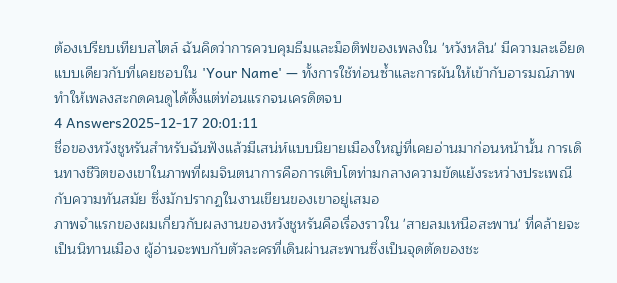ต้องเปรียบเทียบสไตล์ ฉันคิดว่าการควบคุมธีมและม็อติฟของเพลงใน 'หวังหลิน' มีความละเอียดแบบเดียวกับที่เคยชอบใน 'Your Name' — ทั้งการใช้ท่อนซ้ำและการผันให้เข้ากับอารมณ์ภาพ ทำให้เพลงสะกดคนดูได้ตั้งแต่ท่อนแรกจนเครดิตจบ
4 Answers2025-12-17 20:01:11
ชื่อของหวังชูหรันสำหรับฉันฟังแล้วมีเสน่ห์แบบนิยายเมืองใหญ่ที่เคยอ่านมาก่อนหน้านั้น การเดินทางชีวิตของเขาในภาพที่ผมจินตนาการคือการเติบโตท่ามกลางความขัดแย้งระหว่างประเพณีกับความทันสมัย ซึ่งมักปรากฏในงานเขียนของเขาอยู่เสมอ
ภาพจำแรกของผมเกี่ยวกับผลงานของหวังชูหรันคือเรื่องราวใน 'สายลมเหนือสะพาน' ที่คล้ายจะเป็นนิทานเมือง ผู้อ่านจะพบกับตัวละครที่เดินผ่านสะพานซึ่งเป็นจุดตัดของชะ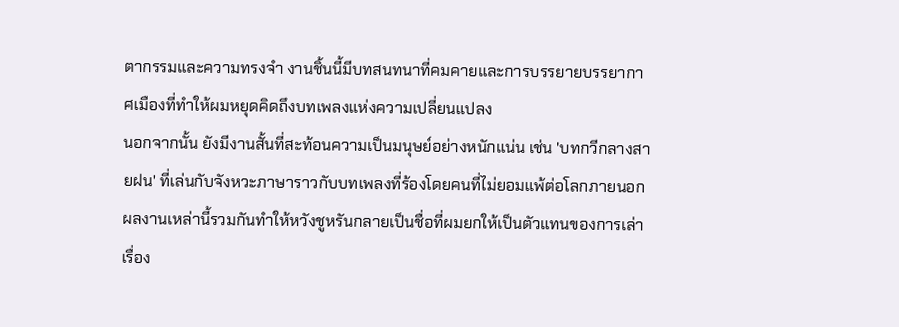ตากรรมและความทรงจำ งานชิ้นนี้มีบทสนทนาที่คมคายและการบรรยายบรรยากาศเมืองที่ทำให้ผมหยุดคิดถึงบทเพลงแห่งความเปลี่ยนแปลง
นอกจากนั้น ยังมีงานสั้นที่สะท้อนความเป็นมนุษย์อย่างหนักแน่น เช่น 'บทกวีกลางสายฝน' ที่เล่นกับจังหวะภาษาราวกับบทเพลงที่ร้องโดยคนที่ไม่ยอมแพ้ต่อโลกภายนอก ผลงานเหล่านี้รวมกันทำให้หวังชูหรันกลายเป็นชื่อที่ผมยกให้เป็นตัวแทนของการเล่าเรื่อง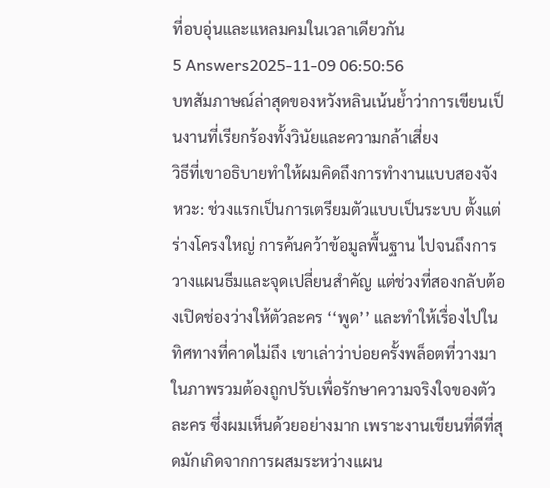ที่อบอุ่นและแหลมคมในเวลาเดียวกัน
5 Answers2025-11-09 06:50:56
บทสัมภาษณ์ล่าสุดของหวังหลินเน้นย้ำว่าการเขียนเป็นงานที่เรียกร้องทั้งวินัยและความกล้าเสี่ยง
วิธีที่เขาอธิบายทำให้ผมคิดถึงการทำงานแบบสองจังหวะ: ช่วงแรกเป็นการเตรียมตัวแบบเป็นระบบ ตั้งแต่ร่างโครงใหญ่ การค้นคว้าข้อมูลพื้นฐาน ไปจนถึงการวางแผนธีมและจุดเปลี่ยนสำคัญ แต่ช่วงที่สองกลับต้องเปิดช่องว่างให้ตัวละคร ‘‘พูด’’ และทำให้เรื่องไปในทิศทางที่คาดไม่ถึง เขาเล่าว่าบ่อยครั้งพล็อตที่วางมาในภาพรวมต้องถูกปรับเพื่อรักษาความจริงใจของตัวละคร ซึ่งผมเห็นด้วยอย่างมาก เพราะงานเขียนที่ดีที่สุดมักเกิดจากการผสมระหว่างแผน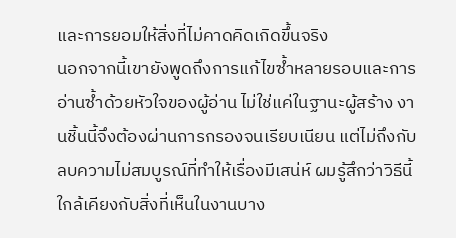และการยอมให้สิ่งที่ไม่คาดคิดเกิดขึ้นจริง
นอกจากนี้เขายังพูดถึงการแก้ไขซ้ำหลายรอบและการอ่านซ้ำด้วยหัวใจของผู้อ่าน ไม่ใช่แค่ในฐานะผู้สร้าง งานชิ้นนี้จึงต้องผ่านการกรองจนเรียบเนียน แต่ไม่ถึงกับลบความไม่สมบูรณ์ที่ทำให้เรื่องมีเสน่ห์ ผมรู้สึกว่าวิธีนี้ใกล้เคียงกับสิ่งที่เห็นในงานบาง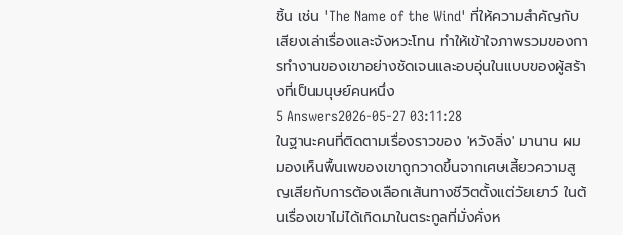ชิ้น เช่น 'The Name of the Wind' ที่ให้ความสำคัญกับเสียงเล่าเรื่องและจังหวะโทน ทำให้เข้าใจภาพรวมของการทำงานของเขาอย่างชัดเจนและอบอุ่นในแบบของผู้สร้างที่เป็นมนุษย์คนหนึ่ง
5 Answers2026-05-27 03:11:28
ในฐานะคนที่ติดตามเรื่องราวของ 'หวังลิ่ง' มานาน ผมมองเห็นพื้นเพของเขาถูกวาดขึ้นจากเศษเสี้ยวความสูญเสียกับการต้องเลือกเส้นทางชีวิตตั้งแต่วัยเยาว์ ในต้นเรื่องเขาไม่ได้เกิดมาในตระกูลที่มั่งคั่งห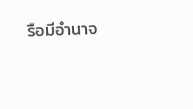รือมีอำนาจ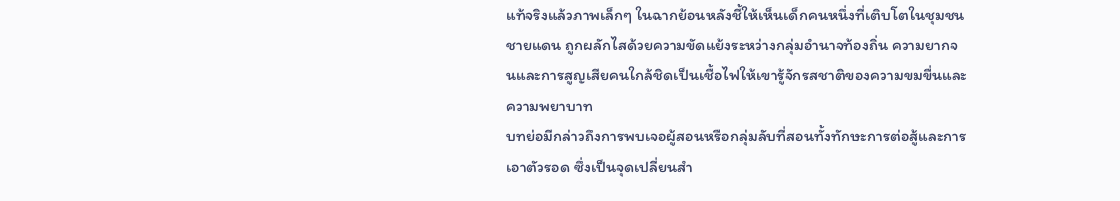แท้จริงแล้วภาพเล็กๆ ในฉากย้อนหลังชี้ให้เห็นเด็กคนหนึ่งที่เติบโตในชุมชนชายแดน ถูกผลักไสด้วยความขัดแย้งระหว่างกลุ่มอำนาจท้องถิ่น ความยากจนและการสูญเสียคนใกล้ชิดเป็นเชื้อไฟให้เขารู้จักรสชาติของความขมขื่นและความพยาบาท
บทย่อมีกล่าวถึงการพบเจอผู้สอนหรือกลุ่มลับที่สอนทั้งทักษะการต่อสู้และการเอาตัวรอด ซึ่งเป็นจุดเปลี่ยนสำ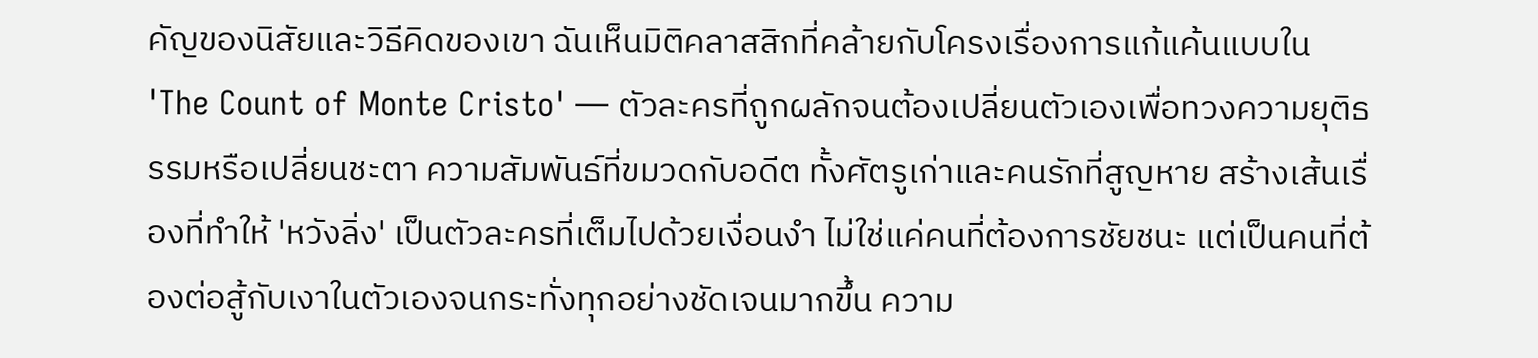คัญของนิสัยและวิธีคิดของเขา ฉันเห็นมิติคลาสสิกที่คล้ายกับโครงเรื่องการแก้แค้นแบบใน 'The Count of Monte Cristo' — ตัวละครที่ถูกผลักจนต้องเปลี่ยนตัวเองเพื่อทวงความยุติธรรมหรือเปลี่ยนชะตา ความสัมพันธ์ที่ขมวดกับอดีต ทั้งศัตรูเก่าและคนรักที่สูญหาย สร้างเส้นเรื่องที่ทำให้ 'หวังลิ่ง' เป็นตัวละครที่เต็มไปด้วยเงื่อนงำ ไม่ใช่แค่คนที่ต้องการชัยชนะ แต่เป็นคนที่ต้องต่อสู้กับเงาในตัวเองจนกระทั่งทุกอย่างชัดเจนมากขึ้น ความ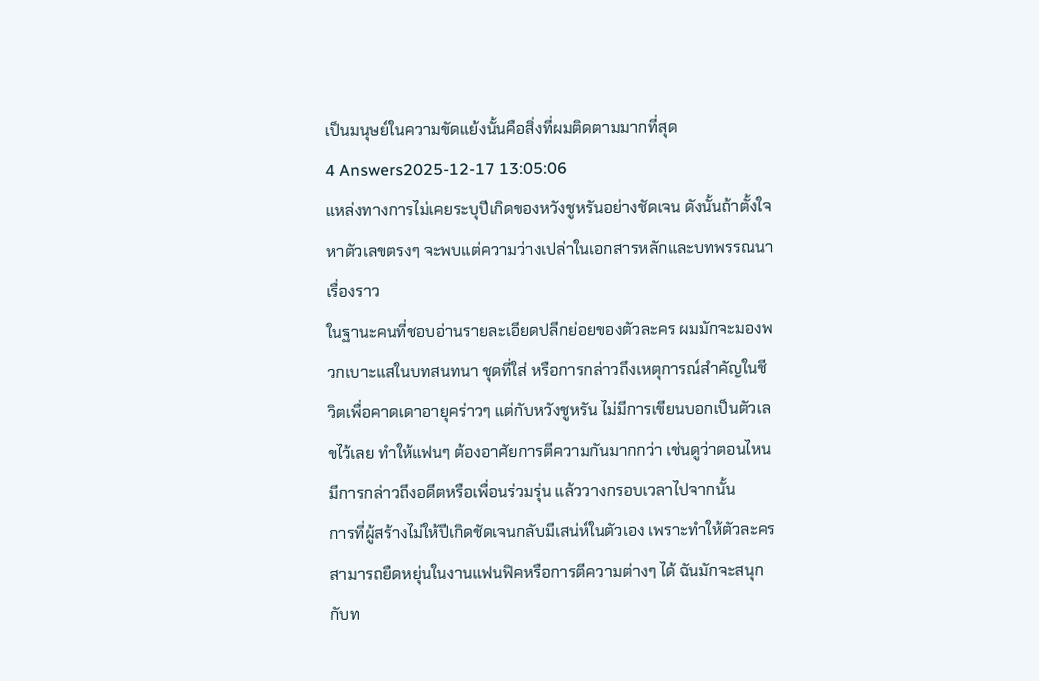เป็นมนุษย์ในความขัดแย้งนั้นคือสิ่งที่ผมติดตามมากที่สุด
4 Answers2025-12-17 13:05:06
แหล่งทางการไม่เคยระบุปีเกิดของหวังชูหรันอย่างชัดเจน ดังนั้นถ้าตั้งใจหาตัวเลขตรงๆ จะพบแต่ความว่างเปล่าในเอกสารหลักและบทพรรณนาเรื่องราว
ในฐานะคนที่ชอบอ่านรายละเอียดปลีกย่อยของตัวละคร ผมมักจะมองพวกเบาะแสในบทสนทนา ชุดที่ใส่ หรือการกล่าวถึงเหตุการณ์สำคัญในชีวิตเพื่อคาดเดาอายุคร่าวๆ แต่กับหวังชูหรัน ไม่มีการเขียนบอกเป็นตัวเลขไว้เลย ทำให้แฟนๆ ต้องอาศัยการตีความกันมากกว่า เช่นดูว่าตอนไหนมีการกล่าวถึงอดีตหรือเพื่อนร่วมรุ่น แล้ววางกรอบเวลาไปจากนั้น
การที่ผู้สร้างไม่ให้ปีเกิดชัดเจนกลับมีเสน่ห์ในตัวเอง เพราะทำให้ตัวละครสามารถยืดหยุ่นในงานแฟนฟิคหรือการตีความต่างๆ ได้ ฉันมักจะสนุกกับท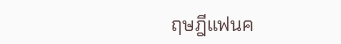ฤษฎีแฟนค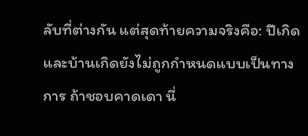ลับที่ต่างกัน แต่สุดท้ายความจริงคือ: ปีเกิดและบ้านเกิดยังไม่ถูกกำหนดแบบเป็นทางการ ถ้าชอบคาดเดา นี่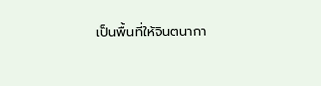เป็นพื้นที่ให้จินตนากา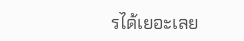รได้เยอะเลย